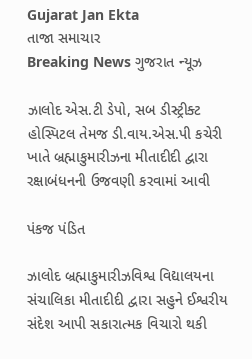Gujarat Jan Ekta
તાજા સમાચાર
Breaking News ગુજરાત ન્યૂઝ

ઝાલોદ એસ.ટી ડેપો, સબ ડીસ્ટ્રીક્ટ હોસ્પિટલ તેમજ ડી.વાય.એસ.પી કચેરી ખાતે બ્રહ્માકુમારીઝના મીતાદીદી દ્વારા રક્ષાબંધનની ઉજવણી કરવામાં આવી

પંકજ પંડિત

ઝાલોદ બ્રહ્માકુમારીઝવિશ્વ વિદ્યાલયના સંચાલિકા મીતાદીદી દ્વારા સહુને ઈશ્વરીય સંદેશ આપી સકારાત્મક વિચારો થકી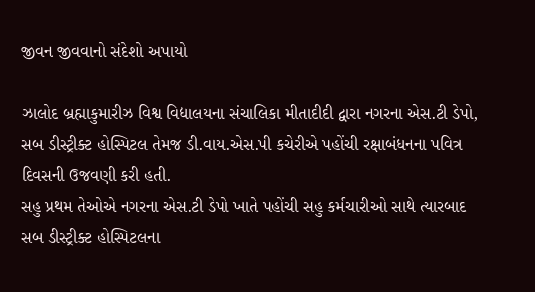જીવન જીવવાનો સંદેશો અપાયો

ઝાલોદ બ્રહ્માકુમારીઝ વિશ્વ વિદ્યાલયના સંચાલિકા મીતાદીદી દ્વારા નગરના એસ.ટી ડેપો, સબ ડીસ્ટ્રીક્ટ હોસ્પિટલ તેમજ ડી.વાય.એસ.પી કચેરીએ પહોંચી રક્ષાબંધનના પવિત્ર દિવસની ઉજવણી કરી હતી.
સહુ પ્રથમ તેઓએ નગરના એસ.ટી ડેપો ખાતે પહોંચી સહુ કર્મચારીઓ સાથે ત્યારબાદ સબ ડીસ્ટ્રીક્ટ હોસ્પિટલના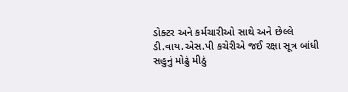ડોક્ટર અને કર્મચારીઓ સાથે અને છેલ્લે ડી.વાય.એસ.પી કચેરીએ જઈ રક્ષા સૂત્ર બાંધી સહુનું મોઢું મીઠું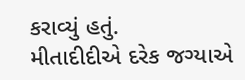કરાવ્યું હતું.
મીતાદીદીએ દરેક જગ્યાએ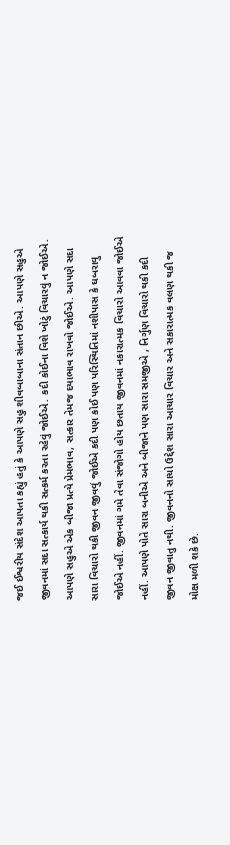જઈ ઈશ્વરીય સંદેશ આપતા કહ્યું હતું કે આપણે સહુ શીવબાબાના સંતાન છીએ. આપણે સહુએ જીવનમાં સદા સત્કાર્ય થકી સત્કર્મ કરતા રહેવું જોઈએ. કદી કોઈના વિશે ખોટું વિચારવું ન જોઈએ. આપણે સહુએ એક બીજા પ્રત્યે પ્રેમભાવ, સત્કાર તેમજ દયાભાવ રાખવો જોઈએ. આપણે સદા સારા વિચારો થકી જીવન જીવવું જોઈએ કદી પણ કોઈ પણ પરિસ્થિતિમાં નશીપાસ કે ઘબરાવુ જોઈએ નહીં. જીવનમાં ગમે તેવા સંજોગો હોય છતાય જીવનમાં નકારાત્મક વિચારો આવવા જોઈએ નહીં. આપણે પોતે સારા બનીએ અને બીજાને પણ સારા સમજીએ , નિર્ગુણ વિચારો થકી કદી જીવન જીવાતુ નથી. જીવનનો સાચો ઉદ્દેશ સારા આચાર વિચાર અને સકારાત્મક વલણ થકી જ મોક્ષ મળી શકે છે.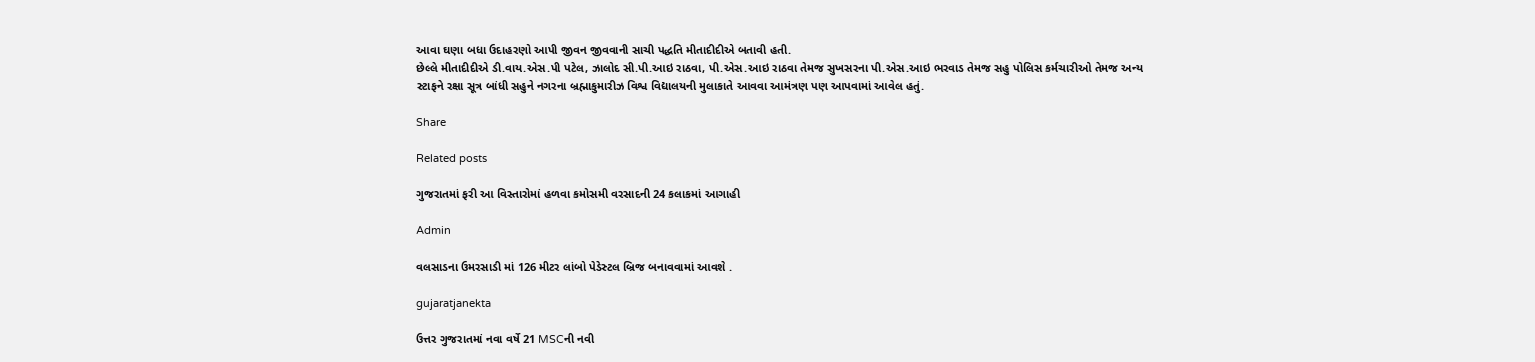આવા ઘણા બધા ઉદાહરણો આપી જીવન જીવવાની સાચી પદ્ધતિ મીતાદીદીએ બતાવી હતી.
છેલ્લે મીતાદીદીએ ડી.વાય.એસ.પી પટેલ, ઝાલોદ સી.પી.આઇ રાઠવા, પી.એસ.આઇ રાઠવા તેમજ સુખસરના પી.એસ.આઇ ભરવાડ તેમજ સહુ પોલિસ કર્મચારીઓ તેમજ અન્ય સ્ટાફને રક્ષા સૂત્ર બાંધી સહુને નગરના બ્રહ્માકુમારીઝ વિશ્વ વિદ્યાલયની મુલાકાતે આવવા આમંત્રણ પણ આપવામાં આવેલ હતું.

Share

Related posts

ગુજરાતમાં ફરી આ વિસ્તારોમાં હળવા કમોસમી વરસાદની 24 કલાકમાં આગાહી

Admin

વલસાડના ઉમરસાડી માં 126 મીટર લાંબો પેડેસ્ટલ બ્રિજ બનાવવામાં આવશે .

gujaratjanekta

ઉત્તર ગુજરાતમાં નવા વર્ષે 21 MSCની નવી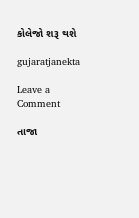કોલેજો શરૂ થશે

gujaratjanekta

Leave a Comment

તાજા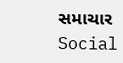સમાચાર
Social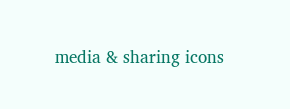media & sharing icons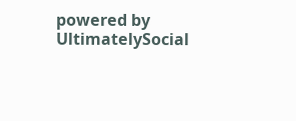powered by UltimatelySocial